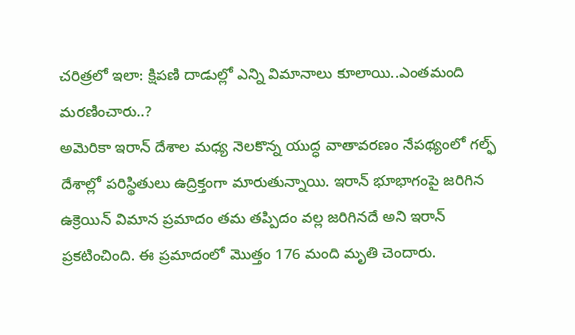చరిత్రలో ఇలా: క్షిపణి దాడుల్లో ఎన్ని విమానాలు కూలాయి..ఎంతమంది మరణించారు..?
అమెరికా ఇరాన్ దేశాల మధ్య నెలకొన్న యుద్ధ వాతావరణం నేపథ్యంలో గల్ఫ్ దేశాల్లో పరిస్థితులు ఉద్రిక్తంగా మారుతున్నాయి. ఇరాన్ భూభాగంపై జరిగిన ఉక్రెయిన్ విమాన ప్రమాదం తమ తప్పిదం వల్ల జరిగినదే అని ఇరాన్ ప్రకటించింది. ఈ ప్రమాదంలో మొత్తం 176 మంది మృతి చెందారు.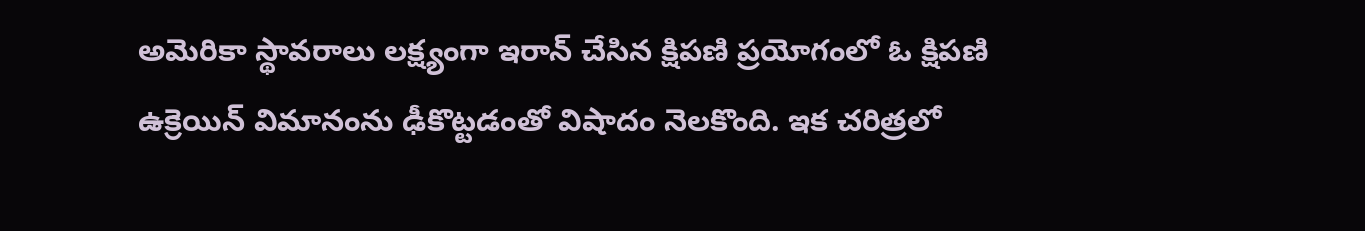అమెరికా స్థావరాలు లక్ష్యంగా ఇరాన్ చేసిన క్షిపణి ప్రయోగంలో ఓ క్షిపణి ఉక్రెయిన్ విమానంను ఢీకొట్టడంతో విషాదం నెలకొంది. ఇక చరిత్రలో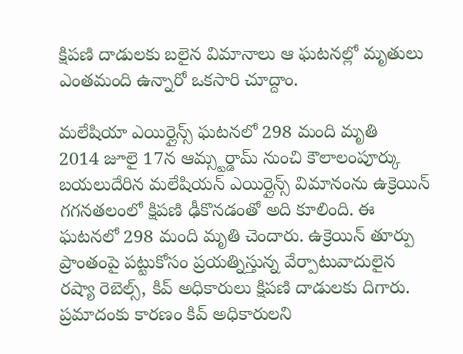క్షిపణి దాడులకు బలైన విమానాలు ఆ ఘటనల్లో మృతులు ఎంతమంది ఉన్నారో ఒకసారి చూద్దాం.

మలేషియా ఎయిర్లైన్స్ ఘటనలో 298 మంది మృతి
2014 జూలై 17న ఆమ్స్టర్డామ్ నుంచి కౌలాలంపూర్కు బయలుదేరిన మలేషియన్ ఎయిర్లైన్స్ విమానంను ఉక్రెయిన్ గగనతలంలో క్షిపణి ఢీకొనడంతో అది కూలింది. ఈ ఘటనలో 298 మంది మృతి చెందారు. ఉక్రెయిన్ తూర్పు ప్రాంతంపై పట్టుకోసం ప్రయత్నిస్తున్న వేర్పాటువాదులైన రష్యా రెబెల్స్, కివ్ అధికారులు క్షిపణి దాడులకు దిగారు. ప్రమాదంకు కారణం కివ్ అధికారులని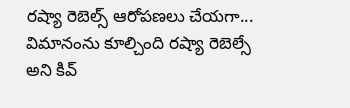రష్యా రెబెల్స్ ఆరోపణలు చేయగా... విమానంను కూల్చింది రష్యా రెబెల్సే అని కివ్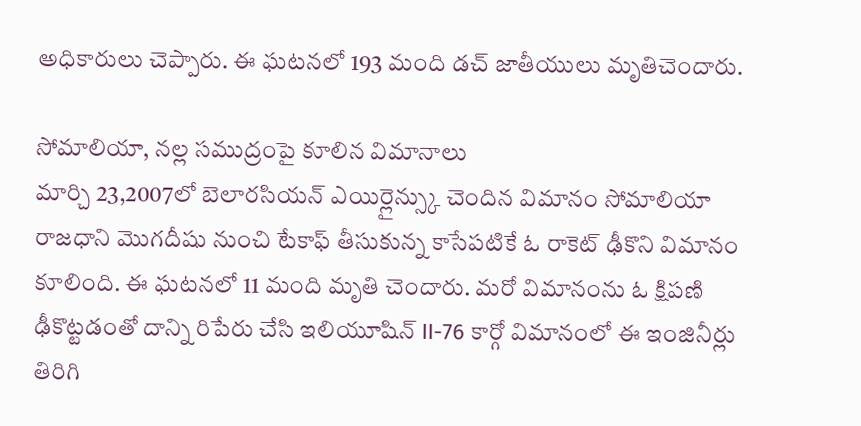అధికారులు చెప్పారు. ఈ ఘటనలో 193 మంది డచ్ జాతీయులు మృతిచెందారు.

సోమాలియా, నల్ల సముద్రంపై కూలిన విమానాలు
మార్చి 23,2007లో బెలారసియన్ ఎయిర్లైన్స్కు చెందిన విమానం సోమాలియా రాజధాని మొగదీషు నుంచి టేకాఫ్ తీసుకున్న కాసేపటికే ఓ రాకెట్ ఢీకొని విమానం కూలింది. ఈ ఘటనలో 11 మంది మృతి చెందారు. మరో విమానంను ఓ క్షిపణి ఢీకొట్టడంతో దాన్ని రిపేరు చేసి ఇలియూషిన్ II-76 కార్గో విమానంలో ఈ ఇంజినీర్లు తిరిగి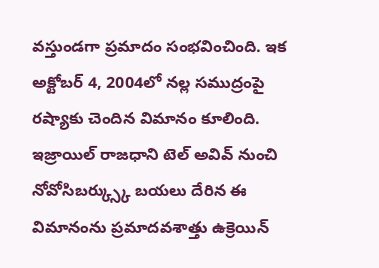వస్తుండగా ప్రమాదం సంభవించింది. ఇక అక్టోబర్ 4, 2004లో నల్ల సముద్రంపై రష్యాకు చెందిన విమానం కూలింది. ఇజ్రాయిల్ రాజధాని టెల్ అవివ్ నుంచి నోవోసిబర్క్స్కు బయలు దేరిన ఈ విమానంను ప్రమాదవశాత్తు ఉక్రెయిన్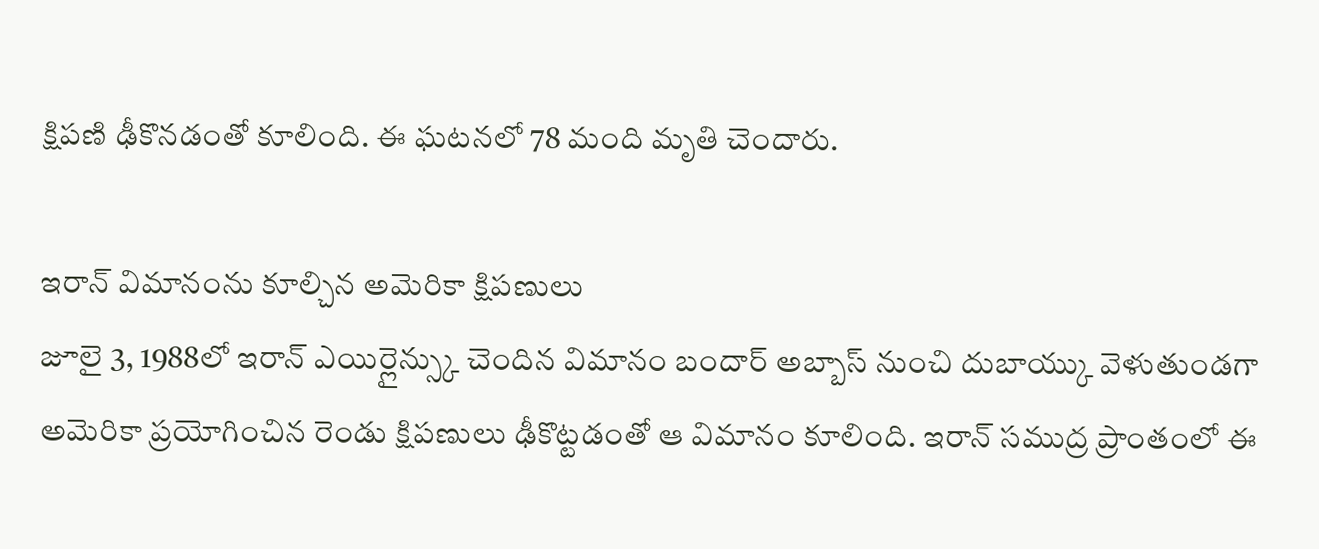క్షిపణి ఢీకొనడంతో కూలింది. ఈ ఘటనలో 78 మంది మృతి చెందారు.

ఇరాన్ విమానంను కూల్చిన అమెరికా క్షిపణులు
జూలై 3, 1988లో ఇరాన్ ఎయిర్లైన్స్కు చెందిన విమానం బందార్ అబ్బాస్ నుంచి దుబాయ్కు వెళుతుండగా అమెరికా ప్రయోగించిన రెండు క్షిపణులు ఢీకొట్టడంతో ఆ విమానం కూలింది. ఇరాన్ సముద్ర ప్రాంతంలో ఈ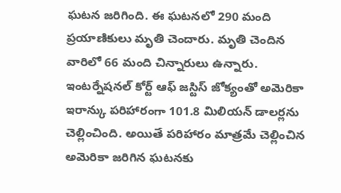ఘటన జరిగింది. ఈ ఘటనలో 290 మంది ప్రయాణికులు మృతి చెందారు. మృతి చెందిన వారిలో 66 మంది చిన్నారులు ఉన్నారు. ఇంటర్నేషనల్ కోర్ట్ ఆఫ్ జస్టిస్ జోక్యంతో అమెరికా ఇరాన్కు పరిహారంగా 101.8 మిలియన్ డాలర్లను చెల్లించింది. అయితే పరిహారం మాత్రమే చెల్లించిన అమెరికా జరిగిన ఘటనకు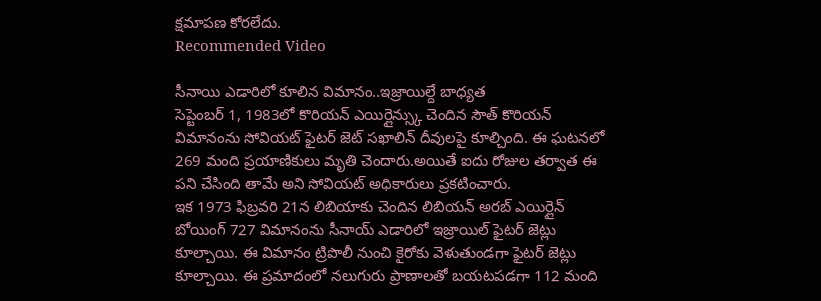క్షమాపణ కోరలేదు.
Recommended Video

సీనాయి ఎడారిలో కూలిన విమానం..ఇజ్రాయిల్దే బాధ్యత
సెప్టెంబర్ 1, 1983లో కొరియన్ ఎయిర్లైన్స్కు చెందిన సౌత్ కొరియన్ విమానంను సోవియట్ ఫైటర్ జెట్ సఖాలిన్ దీవులపై కూల్చింది. ఈ ఘటనలో 269 మంది ప్రయాణికులు మృతి చెందారు.అయితే ఐదు రోజుల తర్వాత ఈ పని చేసింది తామే అని సోవియట్ అధికారులు ప్రకటించారు.
ఇక 1973 ఫిబ్రవరి 21న లిబియాకు చెందిన లిబియన్ అరబ్ ఎయిర్లైన్ బోయింగ్ 727 విమానంను సీనాయ్ ఎడారిలో ఇజ్రాయిల్ ఫైటర్ జెట్లు కూల్చాయి. ఈ విమానం ట్రిపొలీ నుంచి కైరోకు వెళుతుండగా ఫైటర్ జెట్లు కూల్చాయి. ఈ ప్రమాదంలో నలుగురు ప్రాణాలతో బయటపడగా 112 మంది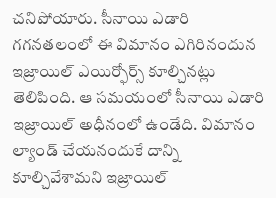చనిపోయారు. సీనాయి ఎడారి గగనతలంలో ఈ విమానం ఎగిరినందున ఇజ్రాయిల్ ఎయిర్ఫోర్స్ కూల్చినట్లు తెలిపింది. ఆ సమయంలో సీనాయి ఎడారి ఇజ్రాయిల్ అధీనంలో ఉండేది. విమానం ల్యాండ్ చేయనందుకే దాన్ని కూల్చివేశామని ఇజ్రాయిల్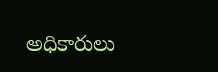అధికారులు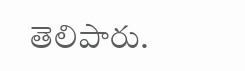తెలిపారు.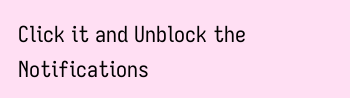Click it and Unblock the Notifications